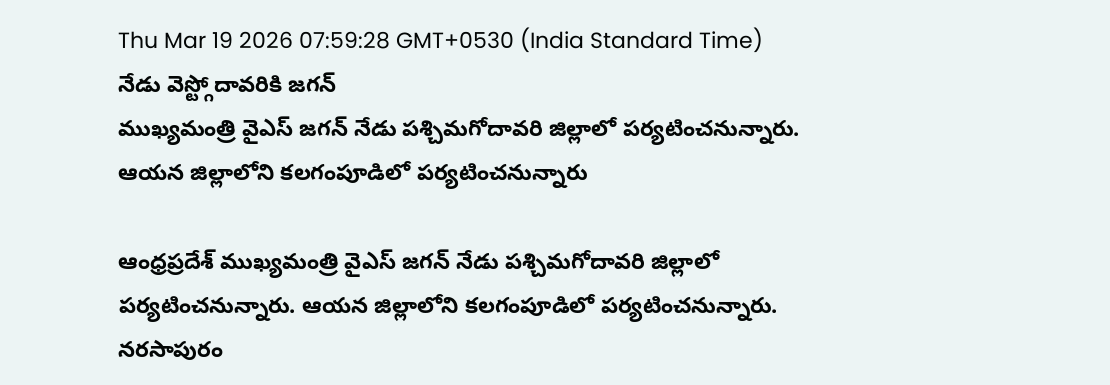Thu Mar 19 2026 07:59:28 GMT+0530 (India Standard Time)
నేడు వెస్ట్గోదావరికి జగన్
ముఖ్యమంత్రి వైఎస్ జగన్ నేడు పశ్చిమగోదావరి జిల్లాలో పర్యటించనున్నారు. ఆయన జిల్లాలోని కలగంపూడిలో పర్యటించనున్నారు

ఆంధ్రప్రదేశ్ ముఖ్యమంత్రి వైఎస్ జగన్ నేడు పశ్చిమగోదావరి జిల్లాలో పర్యటించనున్నారు. ఆయన జిల్లాలోని కలగంపూడిలో పర్యటించనున్నారు. నరసాపురం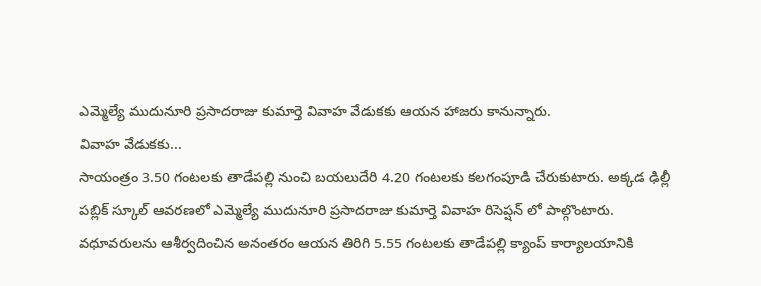ఎమ్మెల్యే ముదునూరి ప్రసాదరాజు కుమార్తె వివాహ వేడుకకు ఆయన హాజరు కానున్నారు.
వివాహ వేడుకకు...
సాయంత్రం 3.50 గంటలకు తాడేపల్లి నుంచి బయలుదేరి 4.20 గంటలకు కలగంపూడి చేరుకుటారు. అక్కడ ఢిల్లీ పబ్లిక్ స్కూల్ ఆవరణలో ఎమ్మెల్యే ముదునూరి ప్రసాదరాజు కుమార్తె వివాహ రిసెప్షన్ లో పాల్గొంటారు. వధూవరులను ఆశీర్వదించిన అనంతరం ఆయన తిరిగి 5.55 గంటలకు తాడేపల్లి క్యాంప్ కార్యాలయానికి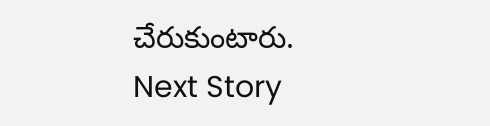చేరుకుంటారు.
Next Story